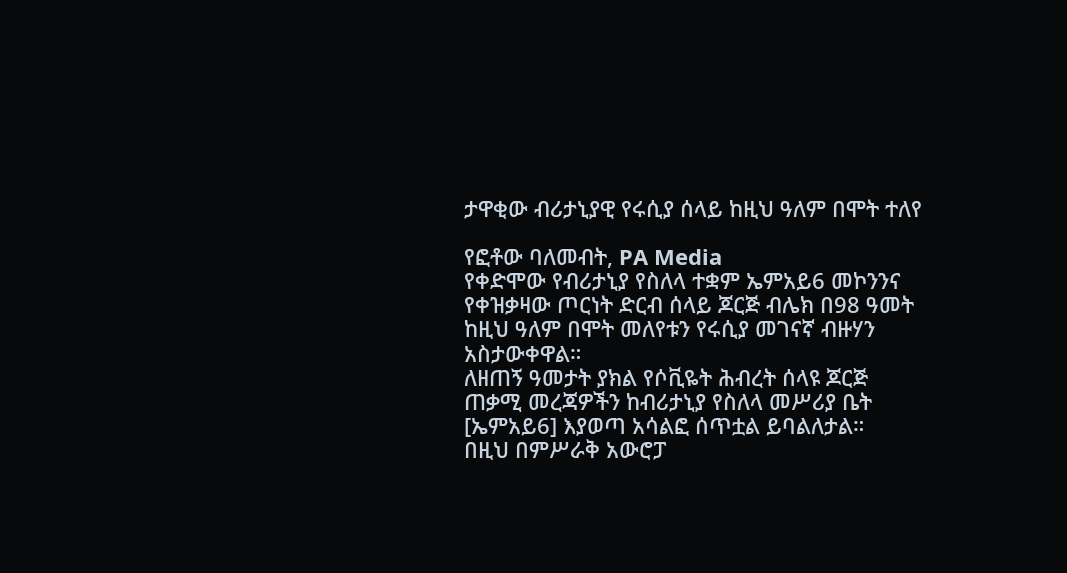ታዋቂው ብሪታኒያዊ የሩሲያ ሰላይ ከዚህ ዓለም በሞት ተለየ

የፎቶው ባለመብት, PA Media
የቀድሞው የብሪታኒያ የስለላ ተቋም ኤምአይ6 መኮንንና የቀዝቃዛው ጦርነት ድርብ ሰላይ ጆርጅ ብሌክ በ98 ዓመት ከዚህ ዓለም በሞት መለየቱን የሩሲያ መገናኛ ብዙሃን አስታውቀዋል።
ለዘጠኝ ዓመታት ያክል የሶቪዬት ሕብረት ሰላዩ ጆርጅ ጠቃሚ መረጃዎችን ከብሪታኒያ የስለላ መሥሪያ ቤት [ኤምአይ6] እያወጣ አሳልፎ ሰጥቷል ይባልለታል።
በዚህ በምሥራቅ አውሮፓ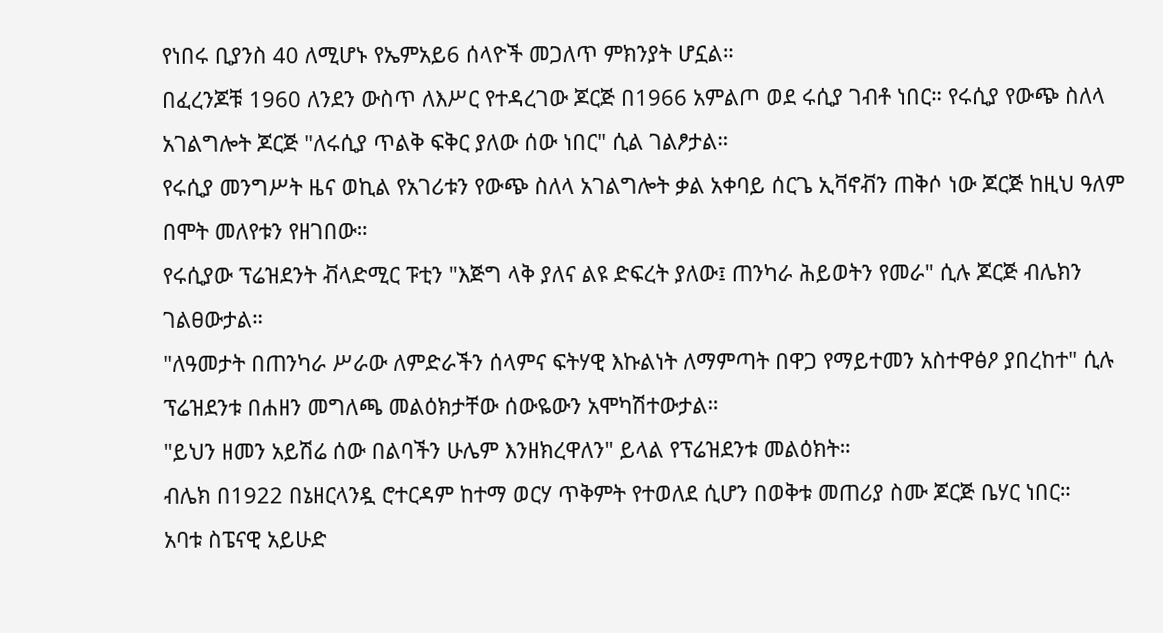የነበሩ ቢያንስ 40 ለሚሆኑ የኤምአይ6 ሰላዮች መጋለጥ ምክንያት ሆኗል።
በፈረንጆቹ 1960 ለንደን ውስጥ ለእሥር የተዳረገው ጆርጅ በ1966 አምልጦ ወደ ሩሲያ ገብቶ ነበር። የሩሲያ የውጭ ስለላ አገልግሎት ጆርጅ "ለሩሲያ ጥልቅ ፍቅር ያለው ሰው ነበር" ሲል ገልፆታል።
የሩሲያ መንግሥት ዜና ወኪል የአገሪቱን የውጭ ስለላ አገልግሎት ቃል አቀባይ ሰርጌ ኢቫኖቭን ጠቅሶ ነው ጆርጅ ከዚህ ዓለም በሞት መለየቱን የዘገበው።
የሩሲያው ፕሬዝደንት ቭላድሚር ፑቲን "እጅግ ላቅ ያለና ልዩ ድፍረት ያለው፤ ጠንካራ ሕይወትን የመራ" ሲሉ ጆርጅ ብሌክን ገልፀውታል።
"ለዓመታት በጠንካራ ሥራው ለምድራችን ሰላምና ፍትሃዊ እኩልነት ለማምጣት በዋጋ የማይተመን አስተዋፅዖ ያበረከተ" ሲሉ ፕሬዝደንቱ በሐዘን መግለጫ መልዕክታቸው ሰውዬውን አሞካሽተውታል።
"ይህን ዘመን አይሽሬ ሰው በልባችን ሁሌም እንዘክረዋለን" ይላል የፕሬዝደንቱ መልዕክት።
ብሌክ በ1922 በኔዘርላንዷ ሮተርዳም ከተማ ወርሃ ጥቅምት የተወለደ ሲሆን በወቅቱ መጠሪያ ስሙ ጆርጅ ቤሃር ነበር።
አባቱ ስፔናዊ አይሁድ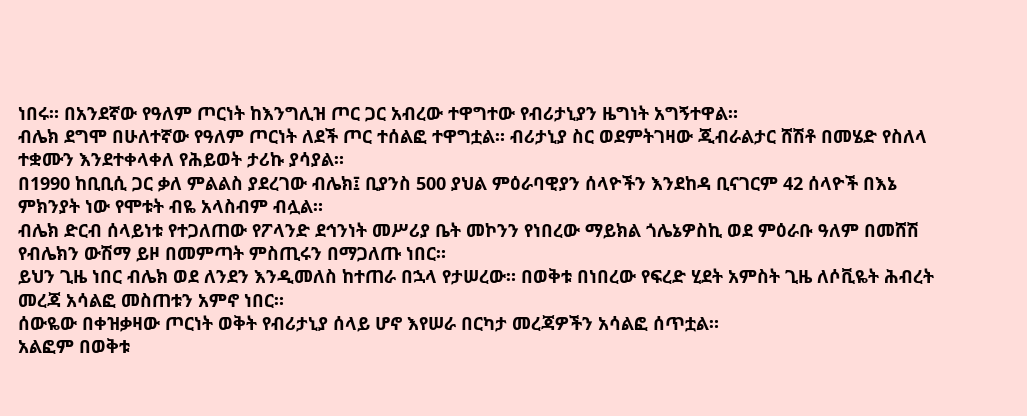ነበሩ። በአንደኛው የዓለም ጦርነት ከእንግሊዝ ጦር ጋር አብረው ተዋግተው የብሪታኒያን ዜግነት አግኝተዋል።
ብሌክ ደግሞ በሁለተኛው የዓለም ጦርነት ለደች ጦር ተሰልፎ ተዋግቷል። ብሪታኒያ ስር ወደምትገዛው ጂብራልታር ሸሽቶ በመሄድ የስለላ ተቋሙን እንደተቀላቀለ የሕይወት ታሪኩ ያሳያል።
በ1990 ከቢቢሲ ጋር ቃለ ምልልስ ያደረገው ብሌክ፤ ቢያንስ 500 ያህል ምዕራባዊያን ሰላዮችን እንደከዳ ቢናገርም 42 ሰላዮች በእኔ ምክንያት ነው የሞቱት ብዬ አላስብም ብሏል።
ብሌክ ድርብ ሰላይነቱ የተጋለጠው የፖላንድ ደኅንነት መሥሪያ ቤት መኮንን የነበረው ማይክል ጎሌኔዎስኪ ወደ ምዕራቡ ዓለም በመሸሽ የብሌክን ውሽማ ይዞ በመምጣት ምስጢሩን በማጋለጡ ነበር።
ይህን ጊዜ ነበር ብሌክ ወደ ለንደን እንዲመለስ ከተጠራ በኋላ የታሠረው። በወቅቱ በነበረው የፍረድ ሂደት አምስት ጊዜ ለሶቪዬት ሕብረት መረጃ አሳልፎ መስጠቱን አምኖ ነበር።
ሰውዬው በቀዝቃዛው ጦርነት ወቅት የብሪታኒያ ሰላይ ሆኖ እየሠራ በርካታ መረጃዎችን አሳልፎ ሰጥቷል።
አልፎም በወቅቱ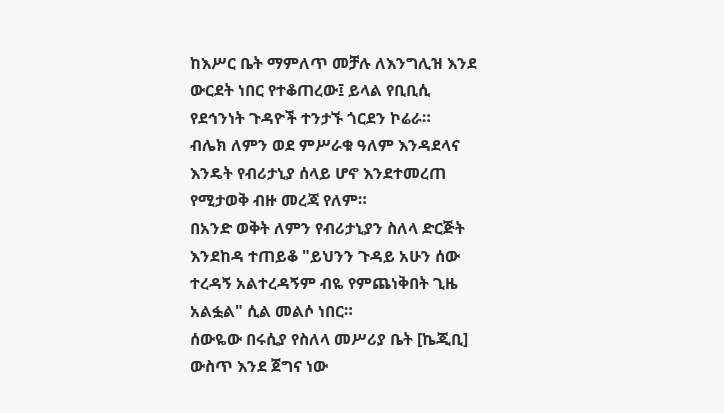ከእሥር ቤት ማምለጥ መቻሉ ለእንግሊዝ እንደ ውርደት ነበር የተቆጠረው፤ ይላል የቢቢሲ የደኅንነት ጉዳዮች ተንታኙ ጎርደን ኮሬራ።
ብሌክ ለምን ወደ ምሥራቁ ዓለም እንዳደላና እንዴት የብሪታኒያ ሰላይ ሆኖ እንደተመረጠ የሚታወቅ ብዙ መረጃ የለም።
በአንድ ወቅት ለምን የብሪታኒያን ስለላ ድርጅት እንደከዳ ተጠይቆ "ይህንን ጉዳይ አሁን ሰው ተረዳኝ አልተረዳኝም ብዬ የምጨነቅበት ጊዜ አልፏል" ሲል መልሶ ነበር።
ሰውዬው በሩሲያ የስለላ መሥሪያ ቤት [ኬጂቢ] ውስጥ እንደ ጀግና ነው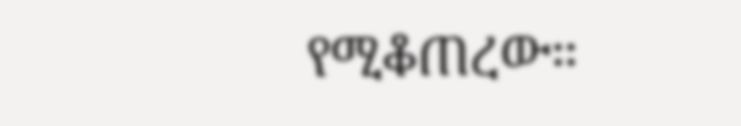የሚቆጠረው።